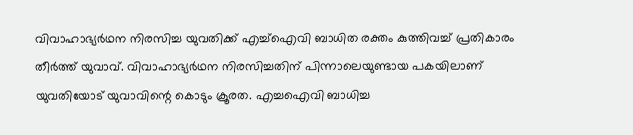വിവാഹാഭ്യർഥന നിരസിച്ച യുവതിക്ക് എച്ച്ഐവി ബാധിത രക്തം കുത്തിവച്ച് പ്രതികാരം തീർത്ത് യുവാവ്. വിവാഹാഭ്യർഥന നിരസിച്ചതിന് പിന്നാലെയുണ്ടായ പകയിലാണ് യുവതിയോട് യുവാവിന്റെ കൊടും ക്രൂരത. എച്ചഐവി ബാധിച്ച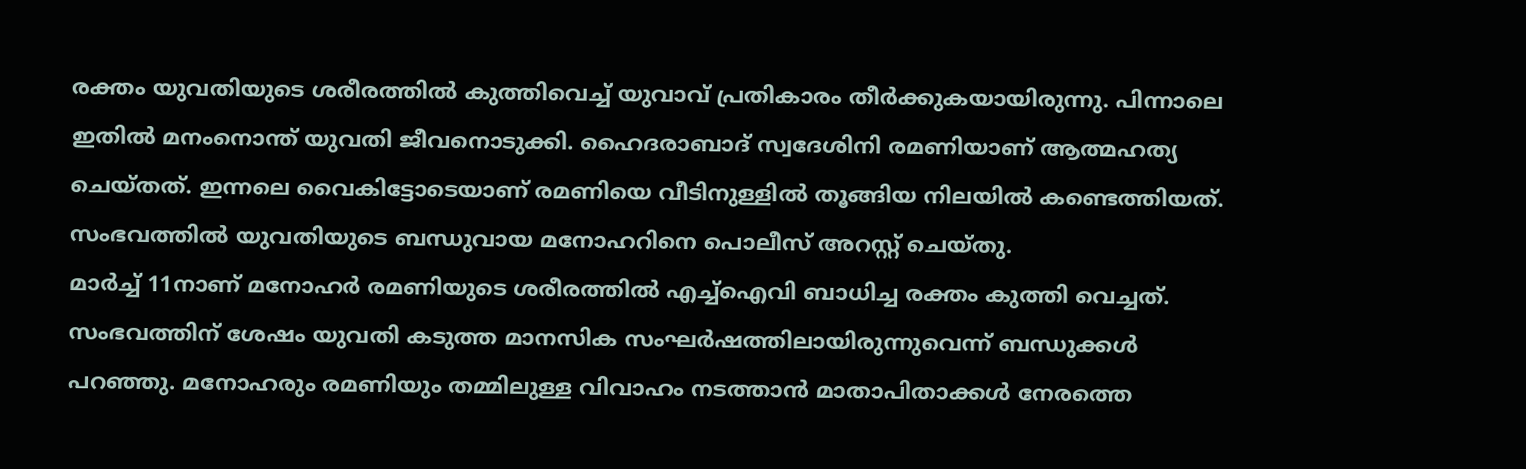രക്തം യുവതിയുടെ ശരീരത്തിൽ കുത്തിവെച്ച് യുവാവ് പ്രതികാരം തീർക്കുകയായിരുന്നു. പിന്നാലെ ഇതിൽ മനംനൊന്ത് യുവതി ജീവനൊടുക്കി. ഹൈദരാബാദ് സ്വദേശിനി രമണിയാണ് ആത്മഹത്യ ചെയ്തത്. ഇന്നലെ വൈകിട്ടോടെയാണ് രമണിയെ വീടിനുള്ളിൽ തൂങ്ങിയ നിലയിൽ കണ്ടെത്തിയത്. സംഭവത്തിൽ യുവതിയുടെ ബന്ധുവായ മനോഹറിനെ പൊലീസ് അറസ്റ്റ് ചെയ്തു.
മാർച്ച് 11നാണ് മനോഹർ രമണിയുടെ ശരീരത്തിൽ എച്ച്ഐവി ബാധിച്ച രക്തം കുത്തി വെച്ചത്. സംഭവത്തിന് ശേഷം യുവതി കടുത്ത മാനസിക സംഘർഷത്തിലായിരുന്നുവെന്ന് ബന്ധുക്കൾ പറഞ്ഞു. മനോഹരും രമണിയും തമ്മിലുള്ള വിവാഹം നടത്താൻ മാതാപിതാക്കൾ നേരത്തെ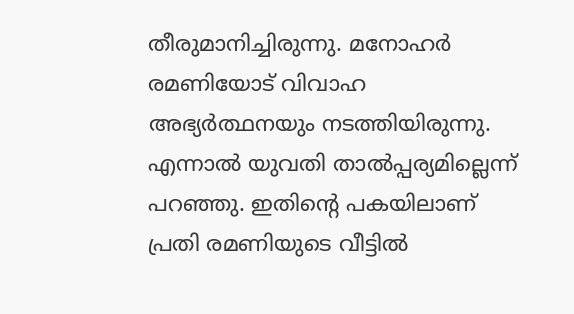തീരുമാനിച്ചിരുന്നു. മനോഹർ രമണിയോട് വിവാഹ അഭ്യർത്ഥനയും നടത്തിയിരുന്നു. എന്നാൽ യുവതി താൽപ്പര്യമില്ലെന്ന് പറഞ്ഞു. ഇതിന്റെ പകയിലാണ് പ്രതി രമണിയുടെ വീട്ടിൽ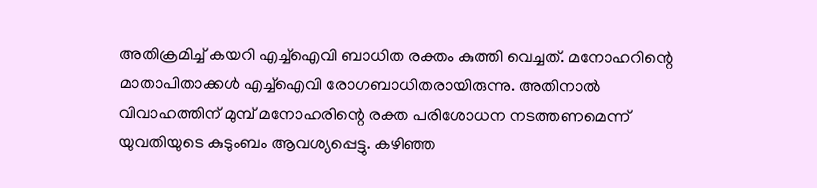അതിക്രമിച്ച് കയറി എച്ച്ഐവി ബാധിത രക്തം കുത്തി വെച്ചത്. മനോഹറിന്റെ മാതാപിതാക്കൾ എച്ച്ഐവി രോഗബാധിതരായിരുന്നു. അതിനാൽ വിവാഹത്തിന് മുമ്പ് മനോഹരിന്റെ രക്ത പരിശോധന നടത്തണമെന്ന് യുവതിയുടെ കുടുംബം ആവശ്യപ്പെട്ടു. കഴിഞ്ഞ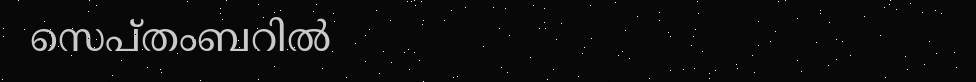സെപ്തംബറിൽ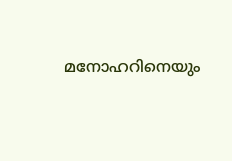മനോഹറിനെയും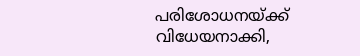പരിശോധനയ്ക്ക് വിധേയനാക്കി,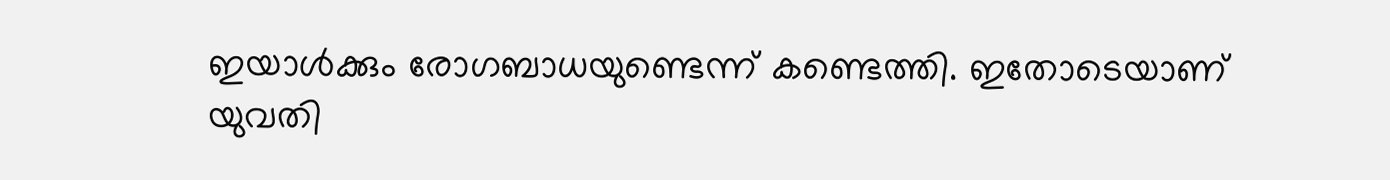ഇയാൾക്കും രോഗബാധയുണ്ടെന്ന് കണ്ടെത്തി. ഇതോടെയാണ് യുവതി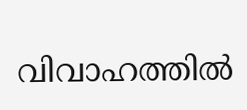വിവാഹത്തിൽ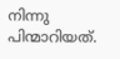നിന്നു പിന്മാറിയത്.